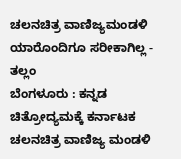ಚಲನಚಿತ್ರ ವಾಣಿಜ್ಯಮಂಡಳಿ ಯಾರೊಂದಿಗೂ ಸರೀಕಾಗಿಲ್ಲ - ತಲ್ಲಂ
ಬೆಂಗಳೂರು : ಕನ್ನಡ ಚಿತ್ರೋದ್ಯಮಕ್ಕೆ ಕರ್ನಾಟಕ ಚಲನಚಿತ್ರ ವಾಣಿಜ್ಯ ಮಂಡಳಿ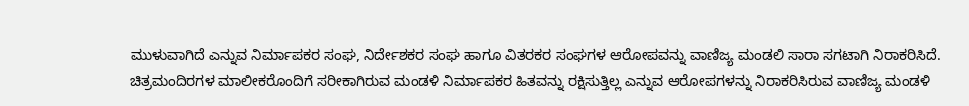ಮುಳುವಾಗಿದೆ ಎನ್ನುವ ನಿರ್ಮಾಪಕರ ಸಂಘ, ನಿರ್ದೇಶಕರ ಸಂಘ ಹಾಗೂ ವಿತರಕರ ಸಂಘಗಳ ಆರೋಪವನ್ನು ವಾಣಿಜ್ಯ ಮಂಡಲಿ ಸಾರಾ ಸಗಟಾಗಿ ನಿರಾಕರಿಸಿದೆ.
ಚಿತ್ರಮಂದಿರಗಳ ಮಾಲೀಕರೊಂದಿಗೆ ಸರೀಕಾಗಿರುವ ಮಂಡಳಿ ನಿರ್ಮಾಪಕರ ಹಿತವನ್ನು ರಕ್ಷಿಸುತ್ತಿಲ್ಲ ಎನ್ನುವ ಆರೋಪಗಳನ್ನು ನಿರಾಕರಿಸಿರುವ ವಾಣಿಜ್ಯ ಮಂಡಳಿ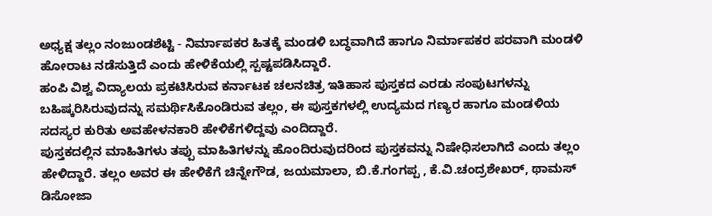ಅಧ್ಯಕ್ಷ ತಲ್ಲಂ ನಂಜುಂಡಶೆಟ್ಟಿ - ನಿರ್ಮಾಪಕರ ಹಿತಕ್ಕೆ ಮಂಡಳಿ ಬದ್ಧವಾಗಿದೆ ಹಾಗೂ ನಿರ್ಮಾಪಕರ ಪರವಾಗಿ ಮಂಡಳಿ ಹೋರಾಟ ನಡೆಸುತ್ತಿದೆ ಎಂದು ಹೇಳಿಕೆಯಲ್ಲಿ ಸ್ಪಷ್ಟಪಡಿಸಿದ್ದಾರೆ.
ಹಂಪಿ ವಿಶ್ವ ವಿದ್ಯಾಲಯ ಪ್ರಕಟಿಸಿರುವ ಕರ್ನಾಟಕ ಚಲನಚಿತ್ರ ಇತಿಹಾಸ ಪುಸ್ತಕದ ಎರಡು ಸಂಪುಟಗಳನ್ನು ಬಹಿಷ್ಕರಿಸಿರುವುದನ್ನು ಸಮರ್ಥಿಸಿಕೊಂಡಿರುವ ತಲ್ಲಂ, ಈ ಪುಸ್ತಕಗಳಲ್ಲಿ ಉದ್ಯಮದ ಗಣ್ಯರ ಹಾಗೂ ಮಂಡಳಿಯ ಸದಸ್ಯರ ಕುರಿತು ಅವಹೇಳನಕಾರಿ ಹೇಳಿಕೆಗಳಿದ್ದವು ಎಂದಿದ್ದಾರೆ.
ಪುಸ್ತಕದಲ್ಲಿನ ಮಾಹಿತಿಗಳು ತಪ್ಪು ಮಾಹಿತಿಗಳನ್ನು ಹೊಂದಿರುವುದರಿಂದ ಪುಸ್ತಕವನ್ನು ನಿಷೇಧಿಸಲಾಗಿದೆ ಎಂದು ತಲ್ಲಂ ಹೇಳಿದ್ದಾರೆ. ತಲ್ಲಂ ಅವರ ಈ ಹೇಳಿಕೆಗೆ ಚಿನ್ನೇಗೌಡ, ಜಯಮಾಲಾ, ಬಿ.ಕೆ.ಗಂಗಪ್ಪ , ಕೆ.ವಿ.ಚಂದ್ರಶೇಖರ್, ಥಾಮಸ್ ಡಿಸೋಜಾ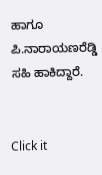ಹಾಗೂ ಪಿ.ನಾರಾಯಣರೆಡ್ಡಿ ಸಹಿ ಹಾಕಿದ್ದಾರೆ.


Click it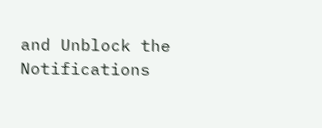and Unblock the Notifications